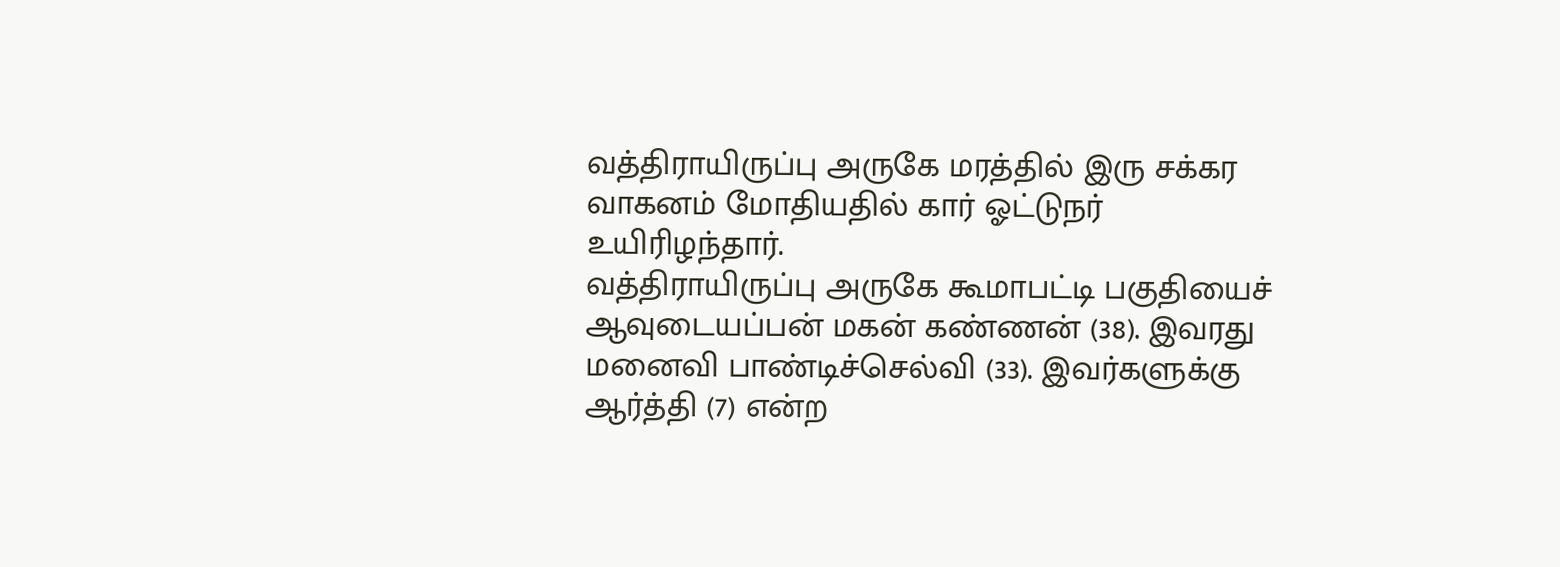வத்திராயிருப்பு அருகே மரத்தில் இரு சக்கர வாகனம் மோதியதில் கார் ஓட்டுநர் உயிரிழந்தார்.
வத்திராயிருப்பு அருகே கூமாபட்டி பகுதியைச் ஆவுடையப்பன் மகன் கண்ணன் (38). இவரது மனைவி பாண்டிச்செல்வி (33). இவர்களுக்கு ஆர்த்தி (7) என்ற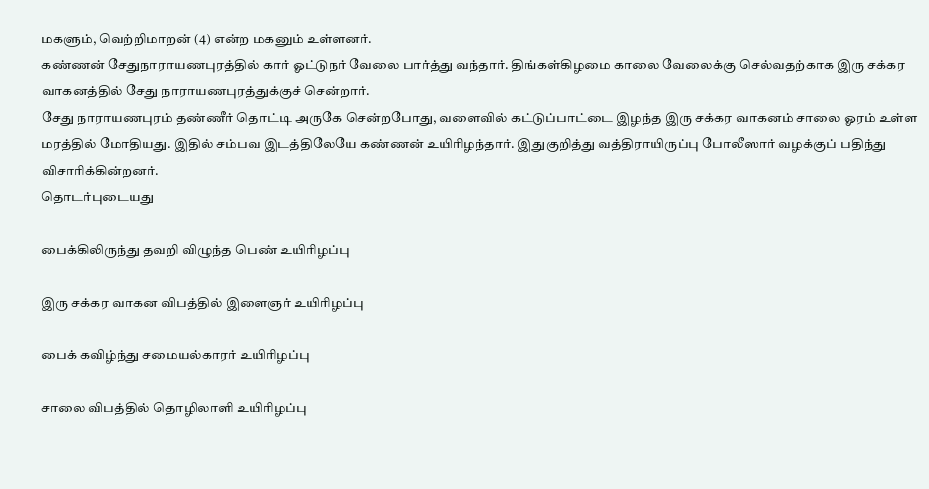மகளும், வெற்றிமாறன் (4) என்ற மகனும் உள்ளனர்.
கண்ணன் சேதுநாராயணபுரத்தில் கார் ஓட்டுநர் வேலை பார்த்து வந்தார். திங்கள்கிழமை காலை வேலைக்கு செல்வதற்காக இரு சக்கர வாகனத்தில் சேது நாராயணபுரத்துக்குச் சென்றார்.
சேது நாராயணபுரம் தண்ணீர் தொட்டி அருகே சென்றபோது, வளைவில் கட்டுப்பாட்டை இழந்த இரு சக்கர வாகனம் சாலை ஓரம் உள்ள மரத்தில் மோதியது. இதில் சம்பவ இடத்திலேயே கண்ணன் உயிரிழந்தார். இதுகுறித்து வத்திராயிருப்பு போலீஸார் வழக்குப் பதிந்து விசாரிக்கின்றனர்.
தொடர்புடையது

பைக்கிலிருந்து தவறி விழுந்த பெண் உயிரிழப்பு

இரு சக்கர வாகன விபத்தில் இளைஞர் உயிரிழப்பு

பைக் கவிழ்ந்து சமையல்காரர் உயிரிழப்பு

சாலை விபத்தில் தொழிலாளி உயிரிழப்பு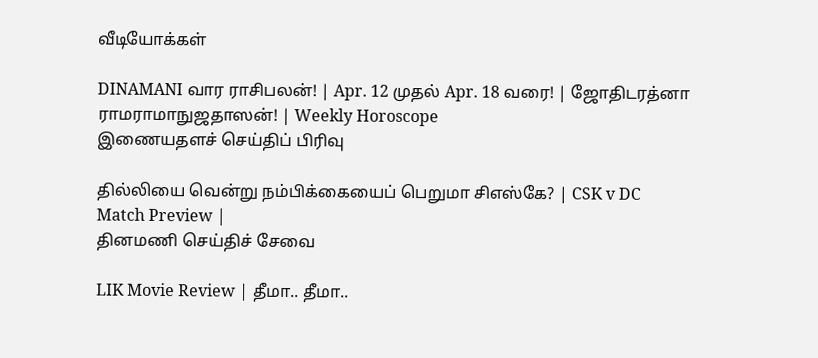வீடியோக்கள்

DINAMANI வார ராசிபலன்! | Apr. 12 முதல் Apr. 18 வரை! | ஜோதிடரத்னா ராமராமாநுஜதாஸன்! | Weekly Horoscope
இணையதளச் செய்திப் பிரிவு

தில்லியை வென்று நம்பிக்கையைப் பெறுமா சிஎஸ்கே? | CSK v DC Match Preview |
தினமணி செய்திச் சேவை

LIK Movie Review | தீமா.. தீமா..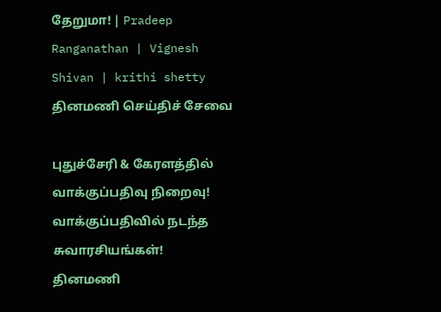தேறுமா! | Pradeep Ranganathan | Vignesh Shivan | krithi shetty
தினமணி செய்திச் சேவை

புதுச்சேரி & கேரளத்தில் வாக்குப்பதிவு நிறைவு! வாக்குப்பதிவில் நடந்த சுவாரசியங்கள்!
தினமணி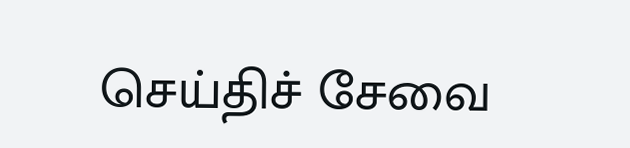செய்திச் சேவை